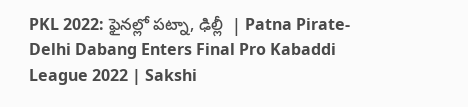PKL 2022: ఫైనల్లో పట్నా, ఢిల్లీ  | Patna Pirate-Delhi Dabang Enters Final Pro Kabaddi League 2022 | Sakshi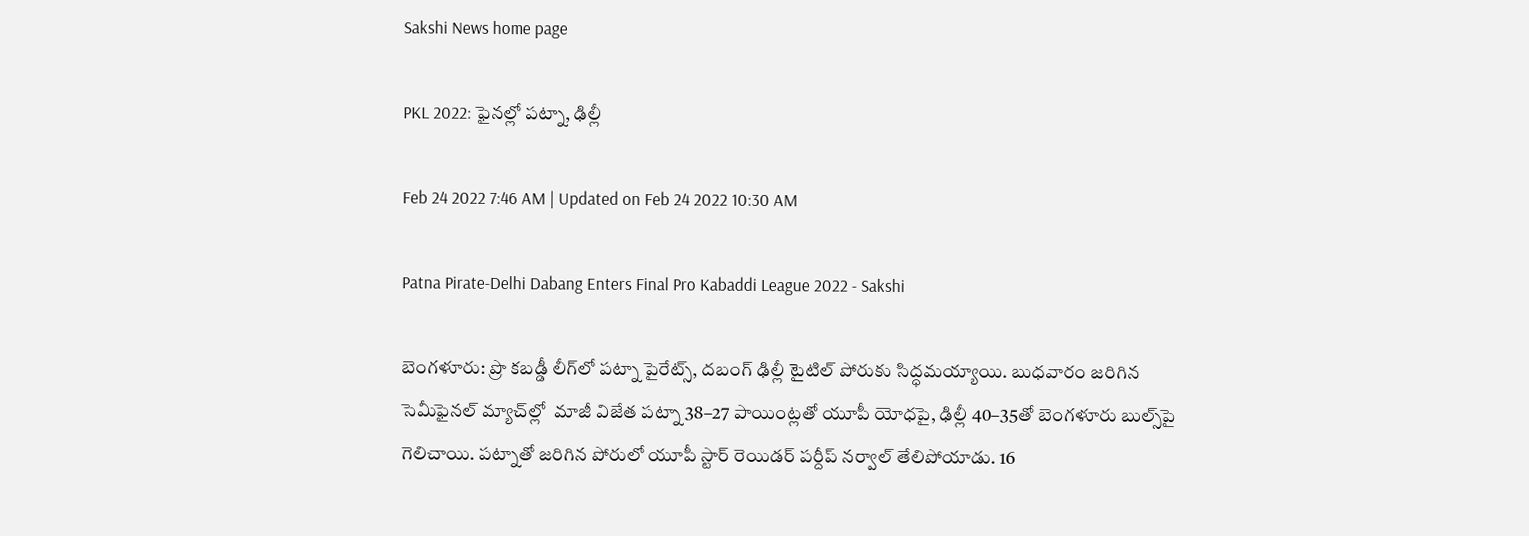Sakshi News home page

PKL 2022: ఫైనల్లో పట్నా, ఢిల్లీ

Feb 24 2022 7:46 AM | Updated on Feb 24 2022 10:30 AM

Patna Pirate-Delhi Dabang Enters Final Pro Kabaddi League 2022 - Sakshi

బెంగళూరు: ప్రొ కబడ్డీ లీగ్‌లో పట్నా పైరేట్స్, దబంగ్‌ ఢిల్లీ టైటిల్‌ పోరుకు సిద్ధమయ్యాయి. బుధవారం జరిగిన సెమీఫైనల్‌ మ్యాచ్‌ల్లో  మాజీ విజేత పట్నా 38–27 పాయింట్లతో యూపీ యోధపై, ఢిల్లీ 40–35తో బెంగళూరు బుల్స్‌పై గెలిచాయి. పట్నాతో జరిగిన పోరులో యూపీ స్టార్‌ రెయిడర్‌ పర్దీప్‌ నర్వాల్‌ తేలిపోయాడు. 16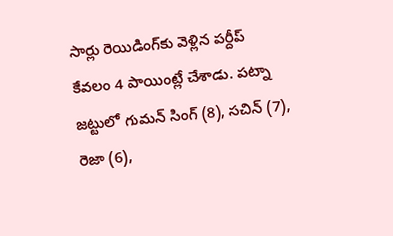సార్లు రెయిడింగ్‌కు వెళ్లిన పర్దీప్‌ కేవలం 4 పాయింట్లే చేశాడు. పట్నా జట్టులో గుమన్‌ సింగ్‌ (8), సచిన్‌ (7), రెజా (6),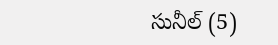సునీల్‌ (5)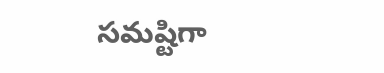సమష్టిగా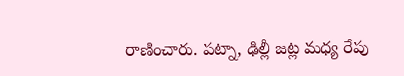రాణించారు. పట్నా, ఢిల్లీ జట్ల మధ్య రేపు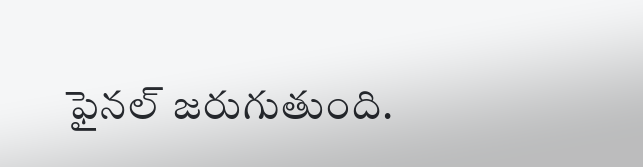ఫైనల్‌ జరుగుతుంది.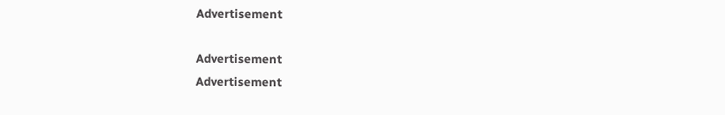Advertisement

Advertisement
Advertisement